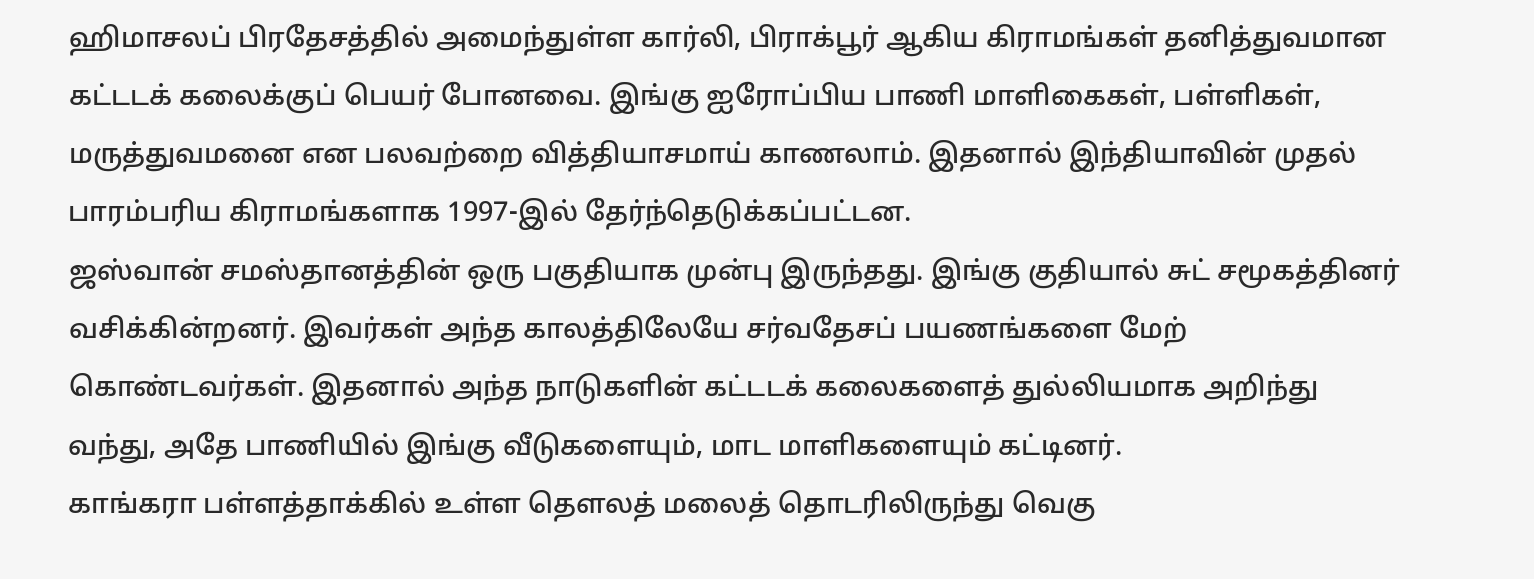ஹிமாசலப் பிரதேசத்தில் அமைந்துள்ள கார்லி, பிராக்பூர் ஆகிய கிராமங்கள் தனித்துவமான கட்டடக் கலைக்குப் பெயர் போனவை. இங்கு ஐரோப்பிய பாணி மாளிகைகள், பள்ளிகள், மருத்துவமனை என பலவற்றை வித்தியாசமாய் காணலாம். இதனால் இந்தியாவின் முதல் பாரம்பரிய கிராமங்களாக 1997-இல் தேர்ந்தெடுக்கப்பட்டன.
ஜஸ்வான் சமஸ்தானத்தின் ஒரு பகுதியாக முன்பு இருந்தது. இங்கு குதியால் சுட் சமூகத்தினர் வசிக்கின்றனர். இவர்கள் அந்த காலத்திலேயே சர்வதேசப் பயணங்களை மேற் கொண்டவர்கள். இதனால் அந்த நாடுகளின் கட்டடக் கலைகளைத் துல்லியமாக அறிந்து வந்து, அதே பாணியில் இங்கு வீடுகளையும், மாட மாளிகளையும் கட்டினர்.
காங்கரா பள்ளத்தாக்கில் உள்ள தெளலத் மலைத் தொடரிலிருந்து வெகு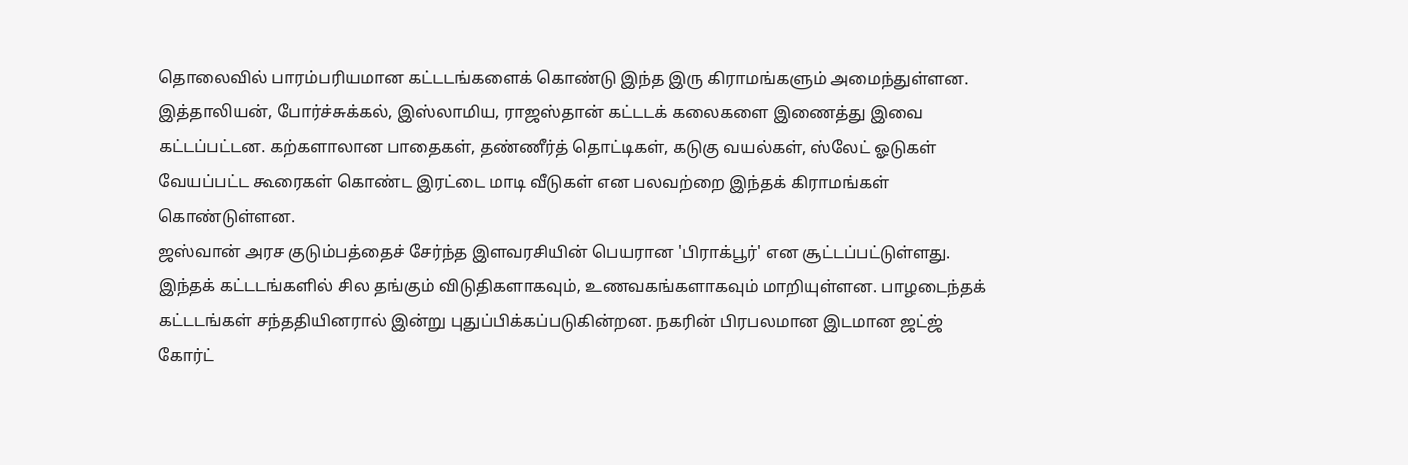தொலைவில் பாரம்பரியமான கட்டடங்களைக் கொண்டு இந்த இரு கிராமங்களும் அமைந்துள்ளன. இத்தாலியன், போர்ச்சுக்கல், இஸ்லாமிய, ராஜஸ்தான் கட்டடக் கலைகளை இணைத்து இவை கட்டப்பட்டன. கற்களாலான பாதைகள், தண்ணீர்த் தொட்டிகள், கடுகு வயல்கள், ஸ்லேட் ஓடுகள் வேயப்பட்ட கூரைகள் கொண்ட இரட்டை மாடி வீடுகள் என பலவற்றை இந்தக் கிராமங்கள் கொண்டுள்ளன.
ஜஸ்வான் அரச குடும்பத்தைச் சேர்ந்த இளவரசியின் பெயரான 'பிராக்பூர்' என சூட்டப்பட்டுள்ளது. இந்தக் கட்டடங்களில் சில தங்கும் விடுதிகளாகவும், உணவகங்களாகவும் மாறியுள்ளன. பாழடைந்தக் கட்டடங்கள் சந்ததியினரால் இன்று புதுப்பிக்கப்படுகின்றன. நகரின் பிரபலமான இடமான ஜட்ஜ் கோர்ட்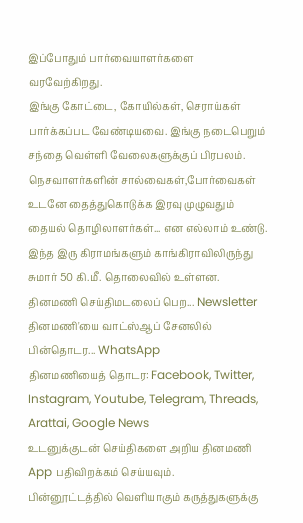இப்போதும் பார்வையாளர்களை வரவேற்கிறது.
இங்கு கோட்டை, கோயில்கள், செராய்கள் பார்க்கப்பட வேண்டியவை. இங்கு நடைபெறும் சந்தை வெள்ளி வேலைகளுக்குப் பிரபலம். நெசவாளர்களின் சால்வைகள்,போர்வைகள் உடனே தைத்துகொடுக்க இரவு முழுவதும் தையல் தொழிலாளர்கள்... என எல்லாம் உண்டு. இந்த இரு கிராமங்களும் காங்கிராவிலிருந்து சுமார் 50 கி.மீ. தொலைவில் உள்ளன.
தினமணி செய்திமடலைப் பெற... Newsletter
தினமணி'யை வாட்ஸ்ஆப் சேனலில் பின்தொடர... WhatsApp
தினமணியைத் தொடர: Facebook, Twitter, Instagram, Youtube, Telegram, Threads, Arattai, Google News
உடனுக்குடன் செய்திகளை அறிய தினமணி App பதிவிறக்கம் செய்யவும்.
பின்னூட்டத்தில் வெளியாகும் கருத்துகளுக்கு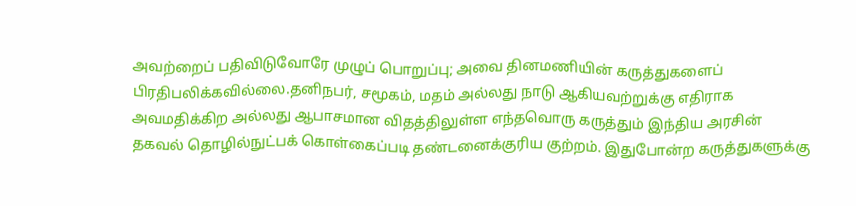அவற்றைப் பதிவிடுவோரே முழுப் பொறுப்பு; அவை தினமணியின் கருத்துகளைப் பிரதிபலிக்கவில்லை.தனிநபர், சமூகம், மதம் அல்லது நாடு ஆகியவற்றுக்கு எதிராக அவமதிக்கிற அல்லது ஆபாசமான விதத்திலுள்ள எந்தவொரு கருத்தும் இந்திய அரசின் தகவல் தொழில்நுட்பக் கொள்கைப்படி தண்டனைக்குரிய குற்றம். இதுபோன்ற கருத்துகளுக்கு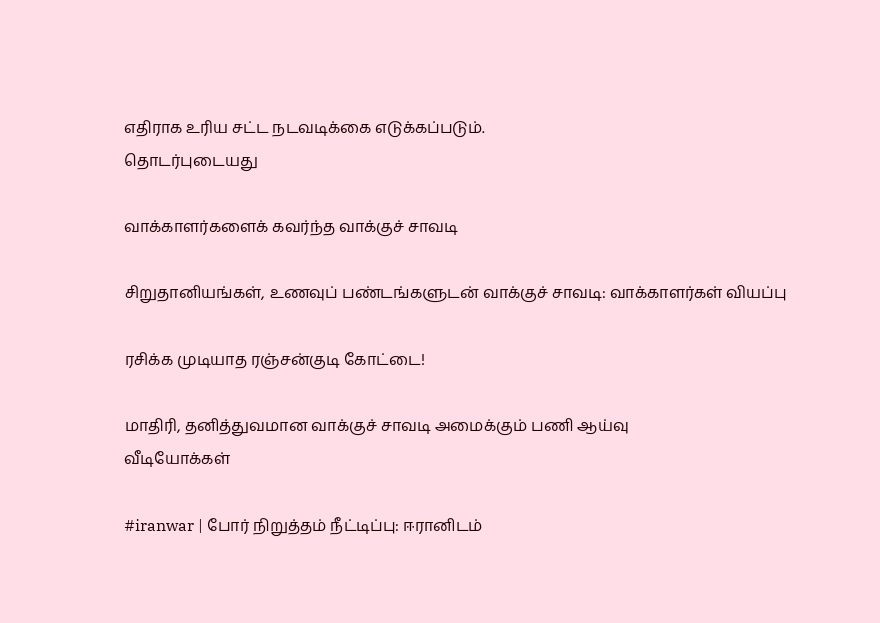எதிராக உரிய சட்ட நடவடிக்கை எடுக்கப்படும்.
தொடர்புடையது

வாக்காளர்களைக் கவர்ந்த வாக்குச் சாவடி

சிறுதானியங்கள், உணவுப் பண்டங்களுடன் வாக்குச் சாவடி: வாக்காளர்கள் வியப்பு

ரசிக்க முடியாத ரஞ்சன்குடி கோட்டை!

மாதிரி, தனித்துவமான வாக்குச் சாவடி அமைக்கும் பணி ஆய்வு
வீடியோக்கள்

#iranwar | போர் நிறுத்தம் நீட்டிப்பு: ஈரானிடம்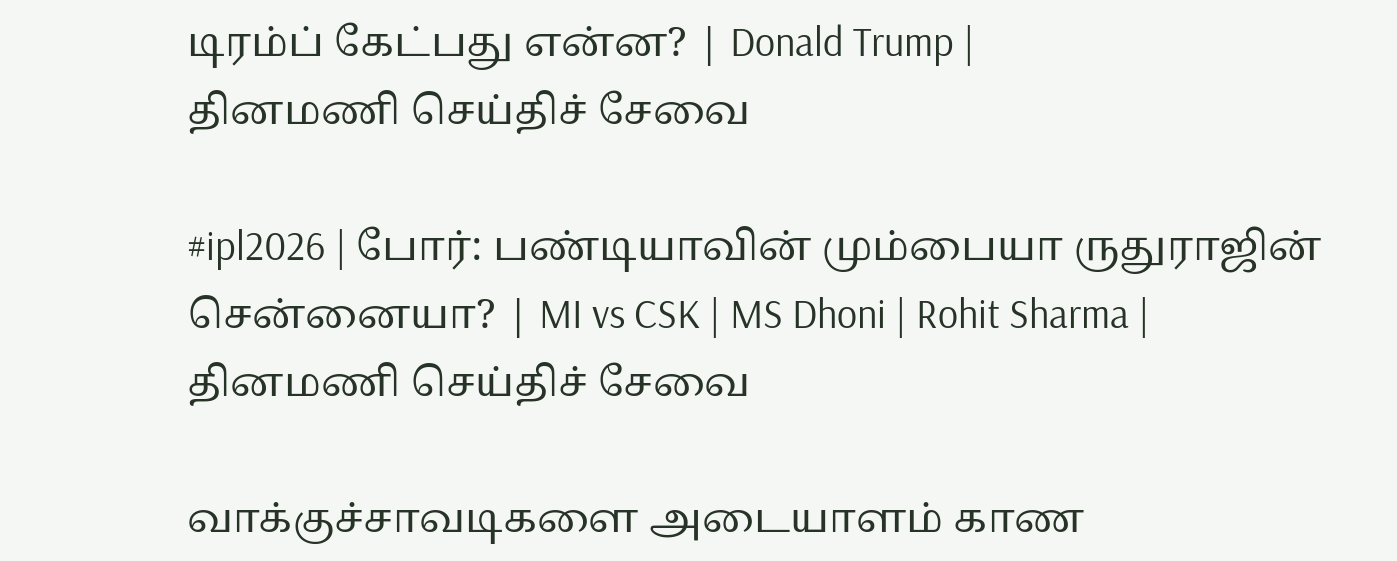டிரம்ப் கேட்பது என்ன? | Donald Trump |
தினமணி செய்திச் சேவை

#ipl2026 | போர்: பண்டியாவின் மும்பையா ருதுராஜின் சென்னையா? | MI vs CSK | MS Dhoni | Rohit Sharma |
தினமணி செய்திச் சேவை

வாக்குச்சாவடிகளை அடையாளம் காண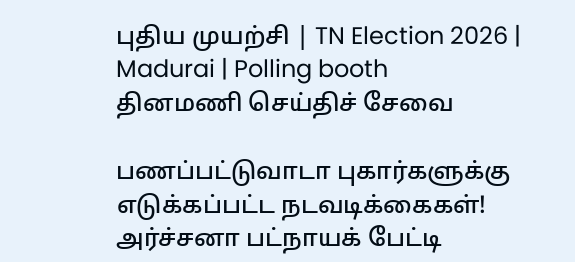புதிய முயற்சி | TN Election 2026 | Madurai | Polling booth
தினமணி செய்திச் சேவை

பணப்பட்டுவாடா புகார்களுக்கு எடுக்கப்பட்ட நடவடிக்கைகள்! அர்ச்சனா பட்நாயக் பேட்டி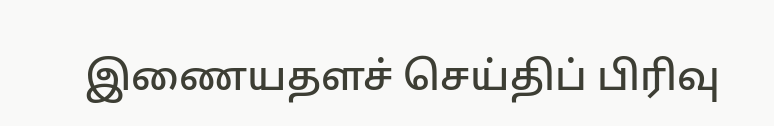இணையதளச் செய்திப் பிரிவு